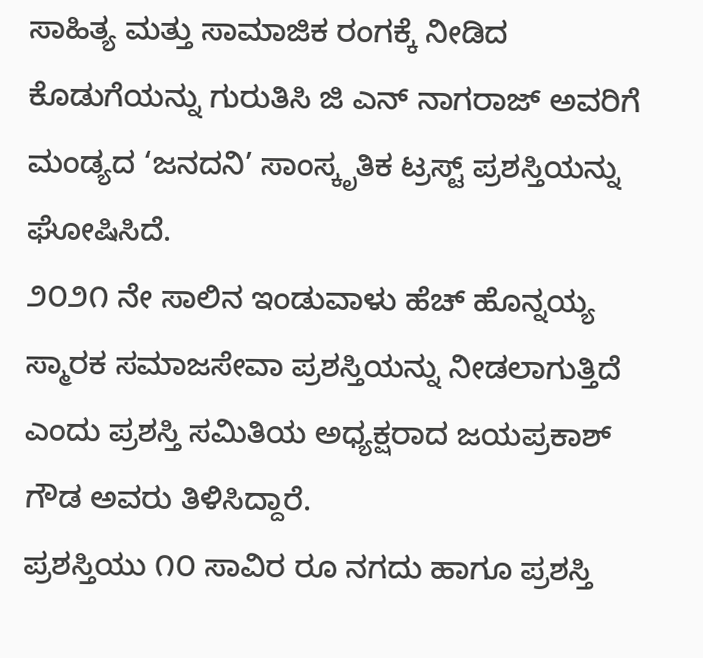ಸಾಹಿತ್ಯ ಮತ್ತು ಸಾಮಾಜಿಕ ರಂಗಕ್ಕೆ ನೀಡಿದ ಕೊಡುಗೆಯನ್ನು ಗುರುತಿಸಿ ಜಿ ಎನ್ ನಾಗರಾಜ್ ಅವರಿಗೆ ಮಂಡ್ಯದ ‘ಜನದನಿ’ ಸಾಂಸ್ಕೃತಿಕ ಟ್ರಸ್ಟ್ ಪ್ರಶಸ್ತಿಯನ್ನು ಘೋಷಿಸಿದೆ.
೨೦೨೧ ನೇ ಸಾಲಿನ ಇಂಡುವಾಳು ಹೆಚ್ ಹೊನ್ನಯ್ಯ ಸ್ಮಾರಕ ಸಮಾಜಸೇವಾ ಪ್ರಶಸ್ತಿಯನ್ನು ನೀಡಲಾಗುತ್ತಿದೆ ಎಂದು ಪ್ರಶಸ್ತಿ ಸಮಿತಿಯ ಅಧ್ಯಕ್ಷರಾದ ಜಯಪ್ರಕಾಶ್ ಗೌಡ ಅವರು ತಿಳಿಸಿದ್ದಾರೆ.
ಪ್ರಶಸ್ತಿಯು ೧೦ ಸಾವಿರ ರೂ ನಗದು ಹಾಗೂ ಪ್ರಶಸ್ತಿ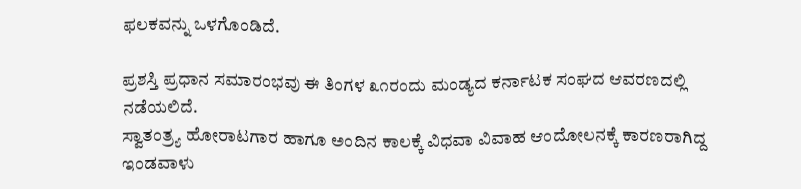ಫಲಕವನ್ನು ಒಳಗೊಂಡಿದೆ.

ಪ್ರಶಸ್ತಿ ಪ್ರಧಾನ ಸಮಾರಂಭವು ಈ ತಿಂಗಳ ೩೧ರಂದು ಮಂಡ್ಯದ ಕರ್ನಾಟಕ ಸಂಘದ ಆವರಣದಲ್ಲಿ ನಡೆಯಲಿದೆ.
ಸ್ವಾತಂತ್ರ್ಯ ಹೋರಾಟಗಾರ ಹಾಗೂ ಅಂದಿನ ಕಾಲಕ್ಕೆ ವಿಧವಾ ವಿವಾಹ ಆಂದೋಲನಕ್ಕೆ ಕಾರಣರಾಗಿದ್ದ ಇಂಡವಾಳು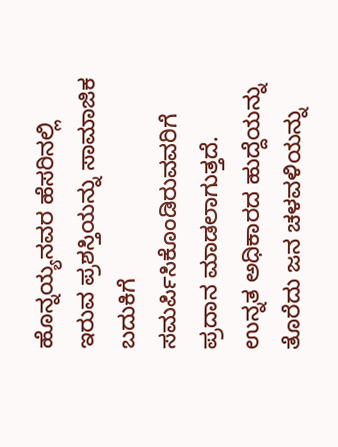ಹೊನ್ನಯ್ಯನವರ ಹೆಸರಿನಲ್ಲಿ ಇರುವ ಪ್ರಶಸ್ತಿಯನ್ನು ಸಾಮಾಜಿಕ ಬದುಕಿಗೆ ಸಮರ್ಪಿಸಿಕೊಂಡಿರುವವರಿಗೆ ಪ್ರದಾನ ಮಾಡಲಾಗುತ್ತದೆ.
ಉನ್ನತ ಅಧಿಕಾರದ ಹುದ್ದೆಯನ್ನು ತೊರೆದು ಜನ ಚಳವಳಿಯನ್ನು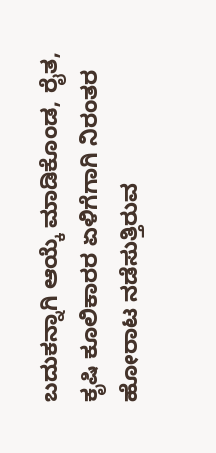ಬದುಕನ್ನಾಗಿ ಆಯ್ಕೆ ಮಾಡಿಕೊಂಡ, ರೈತ, ಕೃಷಿ ಕೂಲಿಕಾರರ ಏಳಿಗೆಗಾಗಿ ನಿರಂತರ ಹೋರಾಟ ನಡೆಸುತ್ತಿರುವ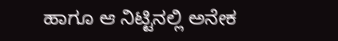ಹಾಗೂ ಆ ನಿಟ್ಟಿನಲ್ಲಿ ಅನೇಕ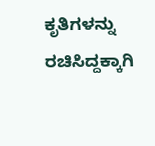ಕೃತಿಗಳನ್ನು ರಚಿಸಿದ್ದಕ್ಕಾಗಿ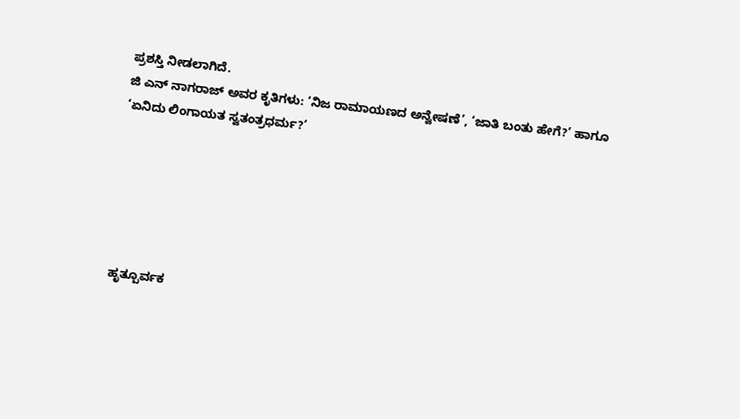ಪ್ರಶಸ್ತಿ ನೀಡಲಾಗಿದೆ.
ಜಿ ಎನ್ ನಾಗರಾಜ್ ಅವರ ಕೃತಿಗಳು: ‘ನಿಜ ರಾಮಾಯಣದ ಅನ್ವೇಷಣೆ’, ‘ಜಾತಿ ಬಂತು ಹೇಗೆ?’ ಹಾಗೂ ‘ಏನಿದು ಲಿಂಗಾಯತ ಸ್ವತಂತ್ರಧರ್ಮ?’






ಹೃತ್ಪೂರ್ವಕ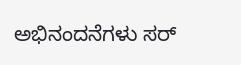ಅಭಿನಂದನೆಗಳು ಸರ್